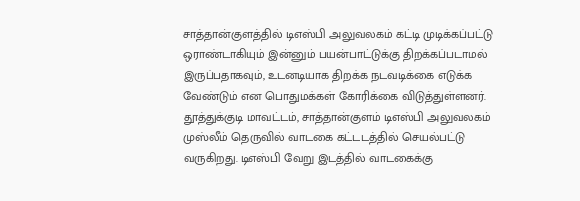சாத்தான்குளத்தில் டிஎஸ்பி அலுவலகம் கட்டி முடிக்கப்பட்டு ஒராண்டாகியும் இன்னும் பயன்பாட்டுக்கு திறக்கப்படாமல் இருப்பதாகவும், உடனடியாக திறக்க நடவடிக்கை எடுக்க வேண்டும் என பொதுமக்கள் கோரிக்கை விடுத்துள்ளனர்.
தூத்துக்குடி மாவட்டம், சாத்தான்குளம் டிஎஸ்பி அலுவலகம் முஸ்லீம் தெருவில் வாடகை கட்டடத்தில் செயல்பட்டு வருகிறது. டிஎஸ்பி வேறு இடத்தில் வாடகைக்கு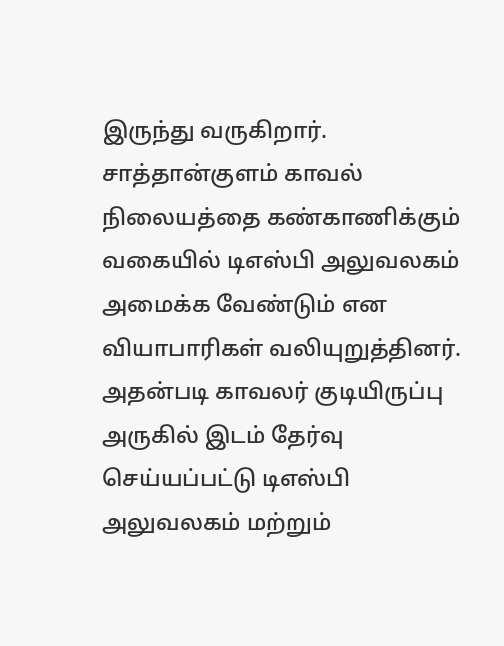இருந்து வருகிறார். சாத்தான்குளம் காவல் நிலையத்தை கண்காணிக்கும் வகையில் டிஎஸ்பி அலுவலகம் அமைக்க வேண்டும் என வியாபாரிகள் வலியுறுத்தினர். அதன்படி காவலர் குடியிருப்பு அருகில் இடம் தேர்வு செய்யப்பட்டு டிஎஸ்பி அலுவலகம் மற்றும்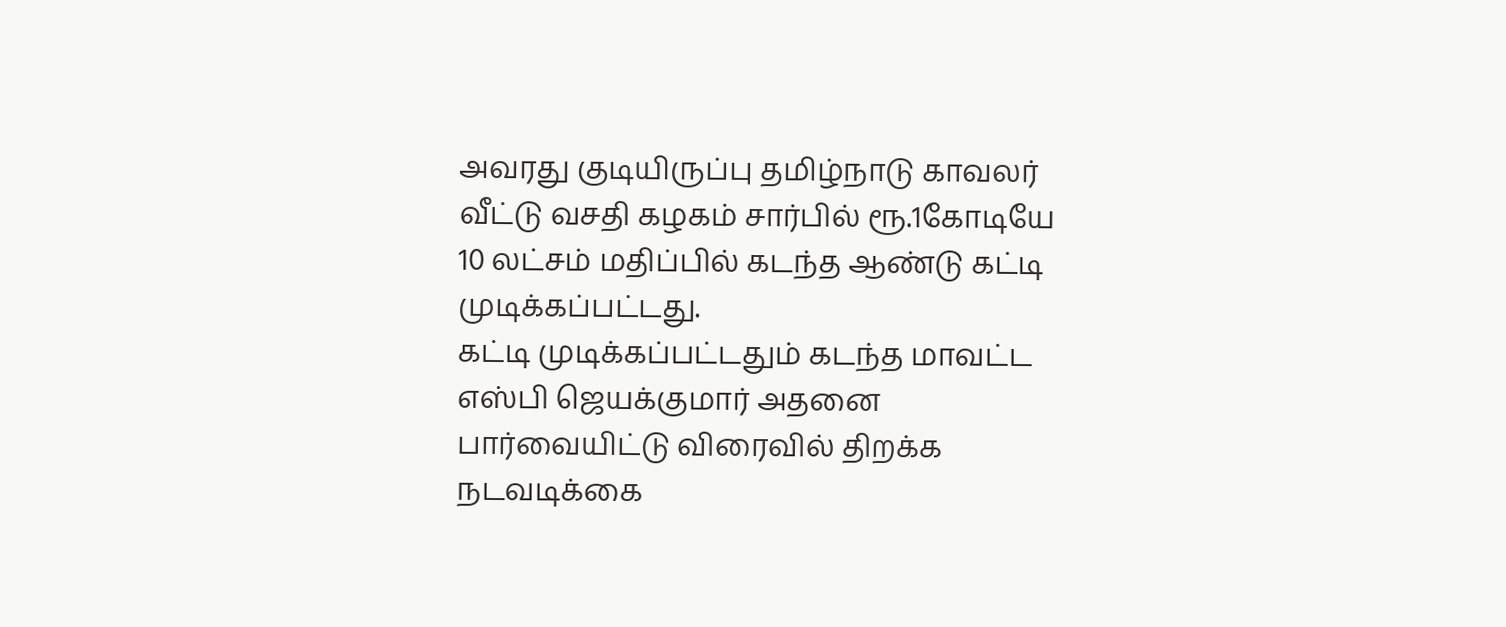அவரது குடியிருப்பு தமிழ்நாடு காவலர் வீட்டு வசதி கழகம் சார்பில் ரூ.1கோடியே 10 லட்சம் மதிப்பில் கடந்த ஆண்டு கட்டி முடிக்கப்பட்டது.
கட்டி முடிக்கப்பட்டதும் கடந்த மாவட்ட எஸ்பி ஜெயக்குமார் அதனை பார்வையிட்டு விரைவில் திறக்க நடவடிக்கை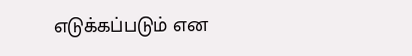எடுக்கப்படும் என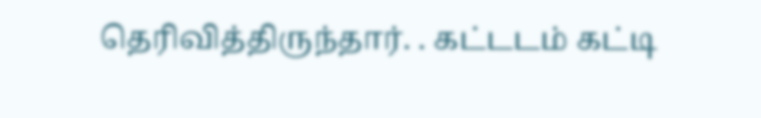தெரிவித்திருந்தார். . கட்டடம் கட்டி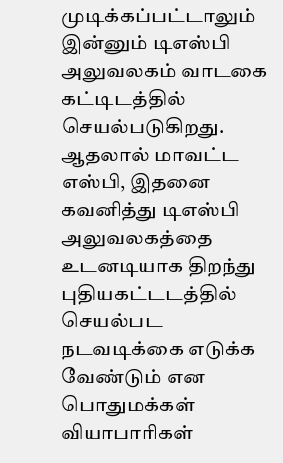முடிக்கப்பட்டாலும் இன்னும் டிஎஸ்பி அலுவலகம் வாடகை கட்டிடத்தில் செயல்படுகிறது. ஆதலால் மாவட்ட எஸ்பி, இதனை கவனித்து டிஎஸ்பி அலுவலகத்தை உடனடியாக திறந்து புதியகட்டடத்தில் செயல்பட நடவடிக்கை எடுக்க வேண்டும் என பொதுமக்கள் வியாபாரிகள்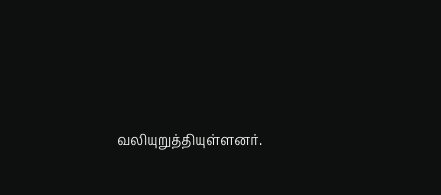வலியுறுத்தியுள்ளனர்.